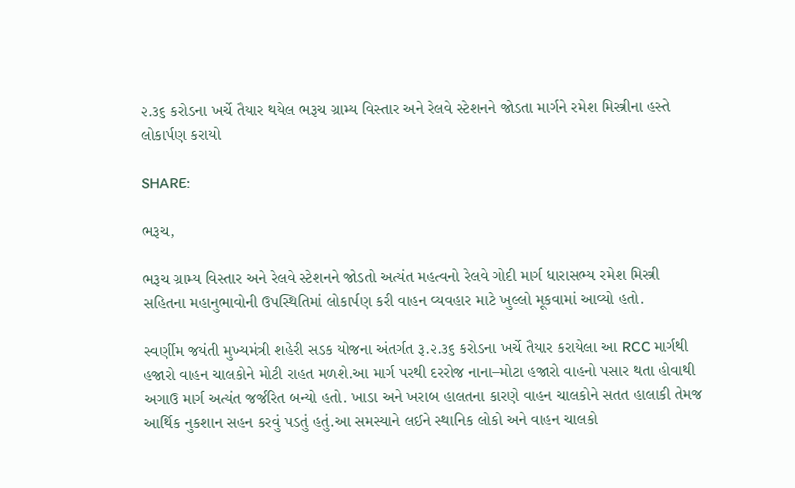૨.૩૬ કરોડના ખર્ચે તૈયાર થયેલ ભરૂચ ગ્રામ્ય વિસ્તાર અને રેલવે સ્ટેશનને જોડતા માર્ગને રમેશ મિસ્ત્રીના હસ્તે લોકાર્પણ કરાયો

SHARE:

ભરૂચ,

ભરૂચ ગ્રામ્ય વિસ્તાર અને રેલવે સ્ટેશનને જોડતો અત્યંત મહત્વનો રેલવે ગોદી માર્ગ ધારાસભ્ય રમેશ મિસ્ત્રી સહિતના મહાનુભાવોની ઉપસ્થિતિમાં લોકાર્પણ કરી વાહન વ્યવહાર માટે ખુલ્લો મૂકવામાં આવ્યો હતો.

સ્વર્ણીમ જયંતી મુખ્યમંત્રી શહેરી સડક યોજના અંતર્ગત રૂ.૨.૩૬ કરોડના ખર્ચે તૈયાર કરાયેલા આ RCC માર્ગથી હજારો વાહન ચાલકોને મોટી રાહત મળશે.આ માર્ગ પરથી દરરોજ નાના–મોટા હજારો વાહનો પસાર થતા હોવાથી અગાઉ માર્ગ અત્યંત જર્જરિત બન્યો હતો. ખાડા અને ખરાબ હાલતના કારણે વાહન ચાલકોને સતત હાલાકી તેમજ આર્થિક નુકશાન સહન કરવું પડતું હતું.આ સમસ્યાને લઈને સ્થાનિક લોકો અને વાહન ચાલકો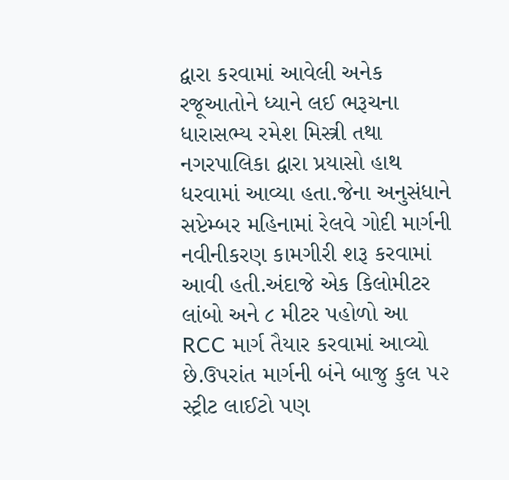દ્વારા કરવામાં આવેલી અનેક રજૂઆતોને ધ્યાને લઈ ભરૂચના ધારાસભ્ય રમેશ મિસ્ત્રી તથા નગરપાલિકા દ્વારા પ્રયાસો હાથ ધરવામાં આવ્યા હતા.જેના અનુસંધાને સપ્ટેમ્બર મહિનામાં રેલવે ગોદી માર્ગની નવીનીકરણ કામગીરી શરૂ કરવામાં આવી હતી.અંદાજે એક કિલોમીટર લાંબો અને ૮ મીટર પહોળો આ RCC માર્ગ તૈયાર કરવામાં આવ્યો છે.ઉપરાંત માર્ગની બંને બાજુ કુલ ૫૨ સ્ટ્રીટ લાઈટો પણ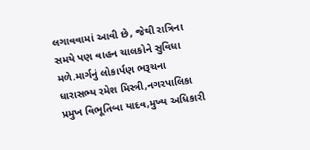લગાવવામાં આવી છે, જેથી રાત્રિના સમયે પણ વાહન ચાલકોને સુવિધા મળે.માર્ગનું લોકાર્પણ ભરૂચના ધારાસભ્ય રમેશ મિસ્ત્રી,નગરપાલિકા પ્રમુખ વિભૂતિબા યાદવ,મુખ્ય અધિકારી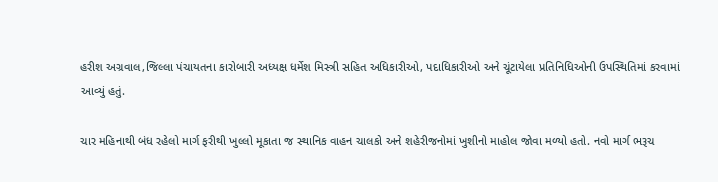હરીશ અગ્રવાલ,જિલ્લા પંચાયતના કારોબારી અધ્યક્ષ ધર્મેશ મિસ્ત્રી સહિત અધિકારીઓ, પદાધિકારીઓ અને ચૂંટાયેલા પ્રતિનિધિઓની ઉપસ્થિતિમાં કરવામાં આવ્યું હતું.

ચાર મહિનાથી બંધ રહેલો માર્ગ ફરીથી ખુલ્લો મૂકાતા જ સ્થાનિક વાહન ચાલકો અને શહેરીજનોમાં ખુશીનો માહોલ જોવા મળ્યો હતો. નવો માર્ગ ભરૂચ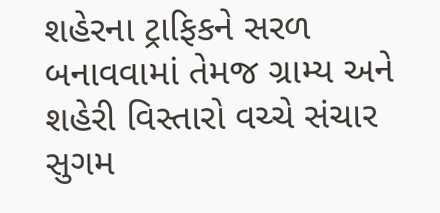શહેરના ટ્રાફિકને સરળ બનાવવામાં તેમજ ગ્રામ્ય અને શહેરી વિસ્તારો વચ્ચે સંચાર સુગમ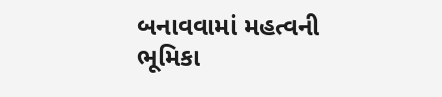બનાવવામાં મહત્વની ભૂમિકા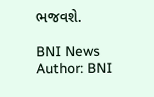ભજવશે.

BNI News
Author: BNI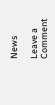News

Leave a Comment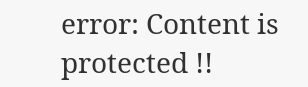error: Content is protected !!